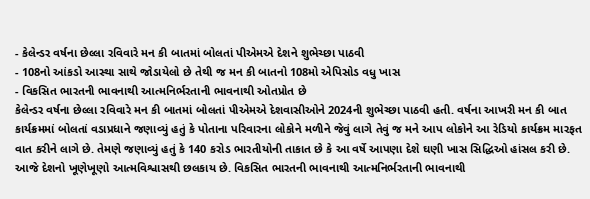- કેલેન્ડર વર્ષના છેલ્લા રવિવારે મન કી બાતમાં બોલતાં પીએમએ દેશને શુભેચ્છા પાઠવી
- 108નો આંકડો આસ્થા સાથે જોડાયેલો છે તેથી જ મન કી બાતનો 108મો એપિસોડ વધુ ખાસ
- વિકસિત ભારતની ભાવનાથી આત્મનિર્ભરતાની ભાવનાથી ઓતપ્રોત છે
કેલેન્ડર વર્ષના છેલ્લા રવિવારે મન કી બાતમાં બોલતાં પીએમએ દેશવાસીઓને 2024ની શુભેચ્છા પાઠવી હતી. વર્ષના આખરી મન કી બાત કાર્યક્રમમાં બોલતાં વડાપ્રધાને જણાવ્યું હતું કે પોતાના પરિવારના લોકોને મળીને જેવું લાગે તેવું જ મને આપ લોકોને આ રેડિયો કાર્યક્રમ મારફત વાત કરીને લાગે છે. તેમણે જણાવ્યું હતું કે 140 કરોડ ભારતીયોની તાકાત છે કે આ વર્ષે આપણા દેશે ઘણી ખાસ સિદ્ધિઓ હાંસલ કરી છે. આજે દેશનો ખૂણેખૂણો આત્મવિશ્વાસથી છલકાય છે. વિકસિત ભારતની ભાવનાથી આત્મનિર્ભરતાની ભાવનાથી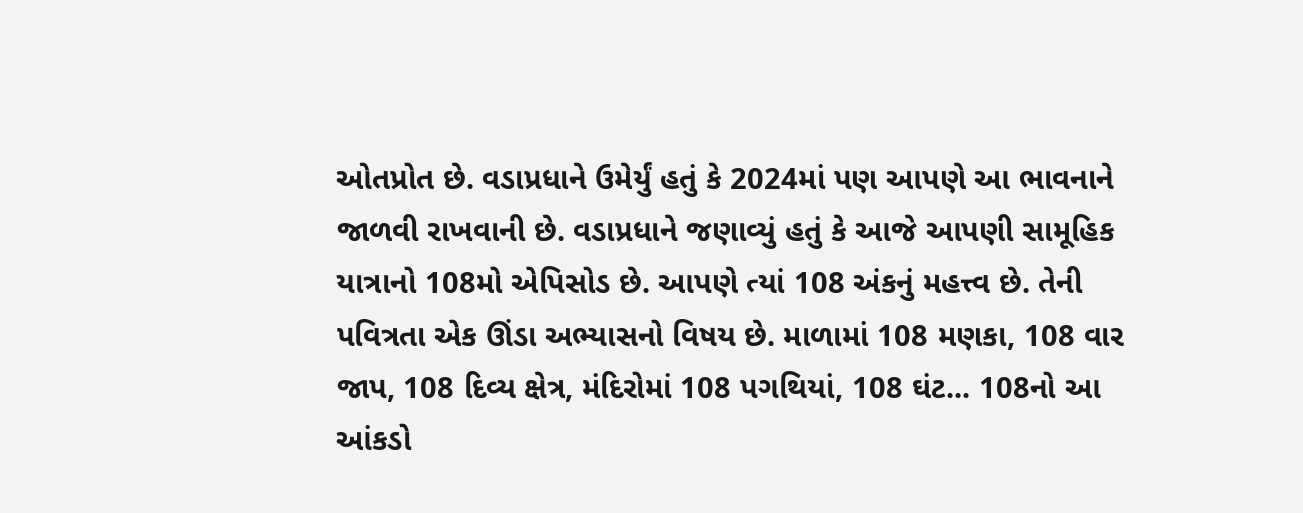ઓતપ્રોત છે. વડાપ્રધાને ઉમેર્યું હતું કે 2024માં પણ આપણે આ ભાવનાને જાળવી રાખવાની છે. વડાપ્રધાને જણાવ્યું હતું કે આજે આપણી સામૂહિક યાત્રાનો 108મો એપિસોડ છે. આપણે ત્યાં 108 અંકનું મહત્ત્વ છે. તેની પવિત્રતા એક ઊંડા અભ્યાસનો વિષય છે. માળામાં 108 મણકા, 108 વાર જાપ, 108 દિવ્ય ક્ષેત્ર, મંદિરોમાં 108 પગથિયાં, 108 ઘંટ... 108નો આ આંકડો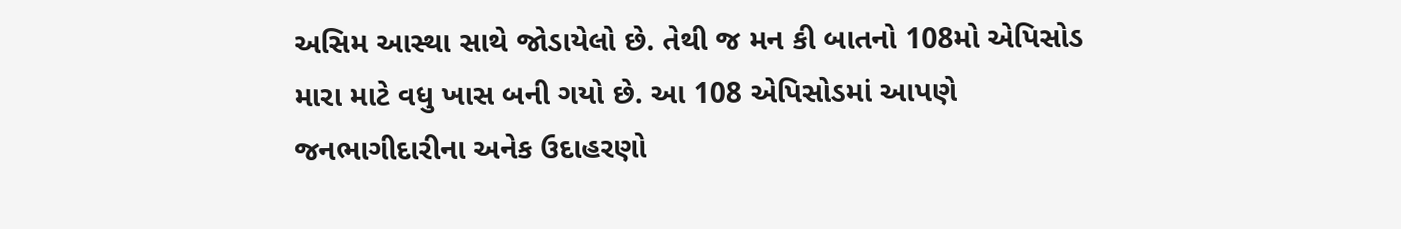અસિમ આસ્થા સાથે જોડાયેલો છે. તેથી જ મન કી બાતનો 108મો એપિસોડ મારા માટે વધુ ખાસ બની ગયો છે. આ 108 એપિસોડમાં આપણે જનભાગીદારીના અનેક ઉદાહરણો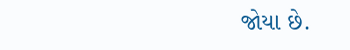જોયા છે.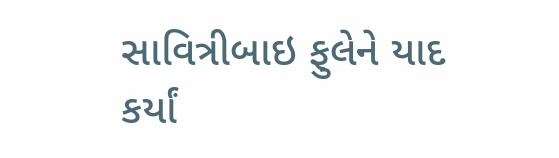સાવિત્રીબાઇ ફુલેને યાદ કર્યાં